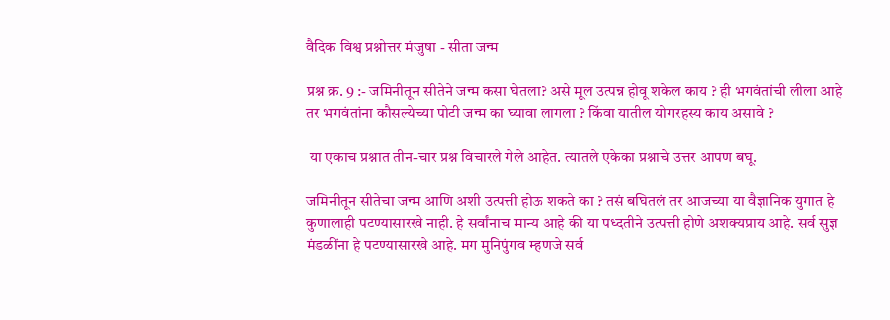वैदिक विश्व प्रश्नोत्तर मंजुषा - सीता जन्म

प्रश्न क्र. 9 :- जमिनीतून सीतेने जन्म कसा घेतला? असे मूल उत्पन्न होवू शकेल काय ? ही भगवंतांची लीला आहे तर भगवंतांना कौसल्येच्या पोटी जन्म का घ्यावा लागला ? किंवा यातील योगरहस्य काय असावे ?

 या एकाच प्रश्नात तीन-चार प्रश्न विचारले गेले आहेत. त्यातले एकेका प्रश्नाचे उत्तर आपण बघू.

जमिनीतून सीतेचा जन्म आणि अशी उत्पत्ती होऊ शकते का ? तसं बघितलं तर आजच्या या वैज्ञानिक युगात हे कुणालाही पटण्यासारखे नाही. हे सर्वांनाच मान्य आहे की या पध्दतीने उत्पत्ती होणे अशक्यप्राय आहे. सर्व सुज्ञ मंडळींना हे पटण्यासारखे आहे. मग मुनिपुंगव म्हणजे सर्व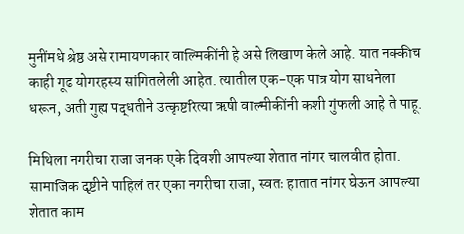मुनींमधे श्रेष्ठ असे रामायणकार वाल्मिकींनी हे असे लिखाण केले आहे. यात नक्कीच काही गूढ योगरहस्य सांगितलेली आहेत. त्यातील एक-एक पात्र योग साधनेला धरून, अती गुह्य पद्धतीने उत्कृष्टरित्या ऋषी वाल्मीकींनी कशी गुंफली आहे ते पाहू.

मिथिला नगरीचा राजा जनक एके दिवशी आपल्या शेतात नांगर चालवीत होता. सामाजिक दृष्टीने पाहिलं तर एका नगरीचा राजा, स्वतः हातात नांगर घेऊन आपल्या शेतात काम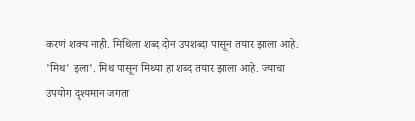करणं शक्य नाही. मिथिला शब्द दोन उपशब्दा पासून तयार झाला आहे. 'मिथ' इला'. मिथ पासून मिथ्या हा शब्द तयार झाला आहे. ज्याचा उपयोग दृश्यमान जगता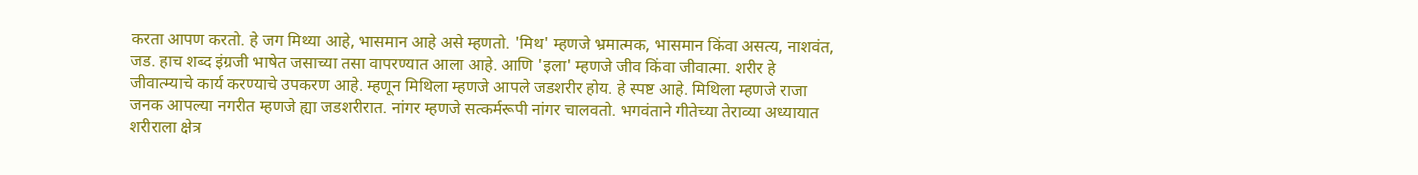करता आपण करतो. हे जग मिथ्या आहे, भासमान आहे असे म्हणतो. 'मिथ' म्हणजे भ्रमात्मक, भासमान किंवा असत्य, नाशवंत, जड. हाच शब्द इंग्रजी भाषेत जसाच्या तसा वापरण्यात आला आहे. आणि 'इला' म्हणजे जीव किंवा जीवात्मा. शरीर हे जीवात्म्याचे कार्य करण्याचे उपकरण आहे. म्हणून मिथिला म्हणजे आपले जडशरीर होय. हे स्पष्ट आहे. मिथिला म्हणजे राजा जनक आपल्या नगरीत म्हणजे ह्या जडशरीरात. नांगर म्हणजे सत्कर्मरूपी नांगर चालवतो. भगवंताने गीतेच्या तेराव्या अध्यायात शरीराला क्षेत्र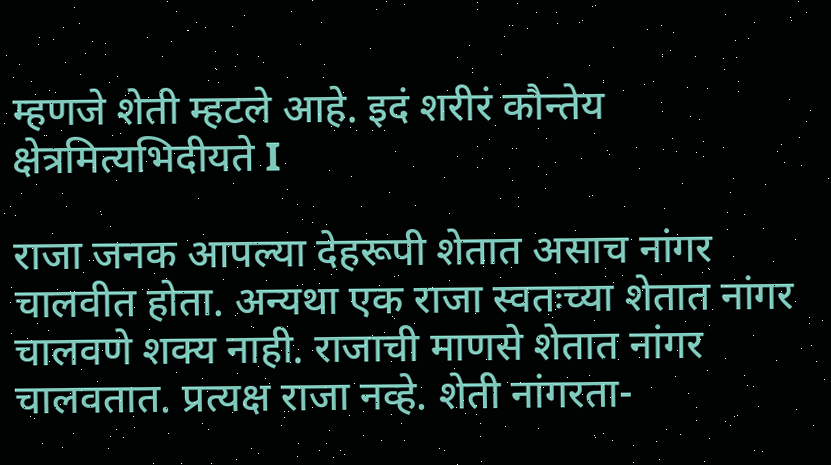म्हणजे शेती म्हटले आहे. इदं शरीरं कौन्तेय क्षेत्रमित्यभिदीयते I

राजा जनक आपल्या देहरूपी शेतात असाच नांगर चालवीत होता. अन्यथा एक राजा स्वतःच्या शेतात नांगर चालवणे शक्य नाही. राजाची माणसे शेतात नांगर चालवतात. प्रत्यक्ष राजा नव्हे. शेती नांगरता-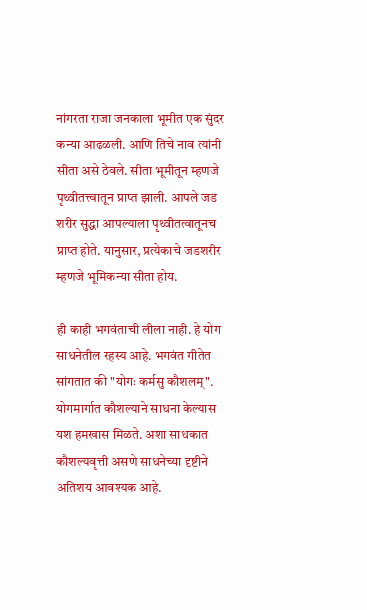नांगरता राजा जनकाला भूमीत एक सुंदर कन्या आढळली. आणि तिचे नाव त्यांनी सीता असे ठेवले. सीता भूमीतून म्हणजे पृथ्वीतत्त्वातून प्राप्त झाली. आपले जड शरीर सुद्धा आपल्याला पृथ्वीतत्वातूनच प्राप्त होते. यानुसार, प्रत्येकाचे जडशरीर म्हणजे भूमिकन्या सीता होय.

ही काही भगवंताची लीला नाही. हे योग साधनेतील रहस्य आहे. भगवंत गीतेत सांगतात की "योगः कर्मसु कौशलम्". योगमार्गात कौशल्याने साधना केल्यास यश हमखास मिळते. अशा साधकात कौशल्यवृत्ती असणे साधनेच्या दृष्टीने अतिशय आवश्यक आहे.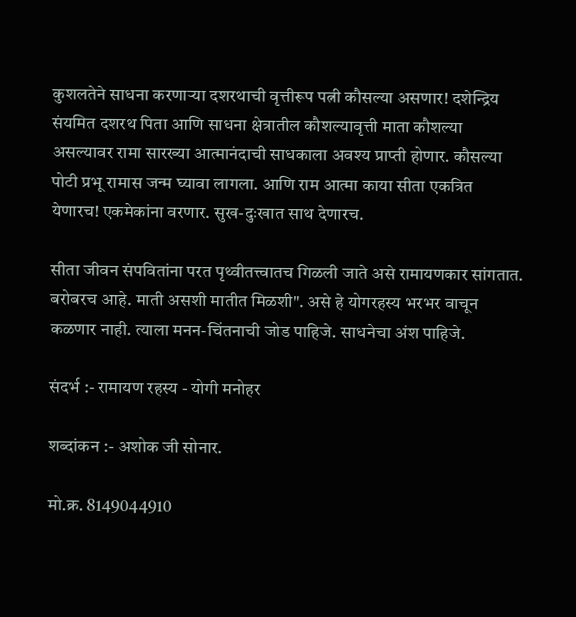कुशलतेने साधना करणाऱ्या दशरथाची वृत्तीरूप पत्नी कौसल्या असणार! दशेन्द्रिय संयमित दशरथ पिता आणि साधना क्षेत्रातील कौशल्यावृत्ती माता कौशल्या असल्यावर रामा सारख्या आत्मानंदाची साधकाला अवश्य प्राप्ती होणार. कौसल्या पोटी प्रभू रामास जन्म घ्यावा लागला. आणि राम आत्मा काया सीता एकत्रित येणारच! एकमेकांना वरणार. सुख-दुःखात साथ देणारच.

सीता जीवन संपवितांना परत पृथ्वीतत्त्वातच गिळली जाते असे रामायणकार सांगतात. बरोबरच आहे. माती असशी मातीत मिळशी". असे हे योगरहस्य भरभर वाचून कळणार नाही. त्याला मनन-चिंतनाची जोड पाहिजे. साधनेचा अंश पाहिजे.

संदर्भ :- रामायण रहस्य - योगी मनोहर

शब्दांकन :- अशोक जी सोनार.

मो.क्र. 8149044910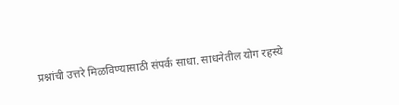प्रश्नांची उत्तरे मिळविण्यासाठी संपर्क साधा. साधनेतील योग रहस्ये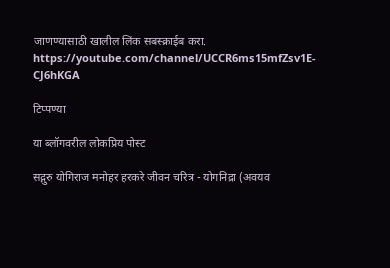जाणण्यासाठी खालील लिंक सबस्क्राईब करा. https://youtube.com/channel/UCCR6ms15mfZsv1E-CJ6hKGA

टिप्पण्या

या ब्लॉगवरील लोकप्रिय पोस्ट

सद्गुरु योगिराज मनोहर हरकरे जीवन चरित्र - योगनिद्रा (अवयव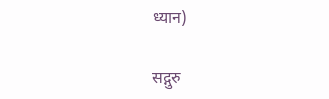ध्यान)

सद्गुरु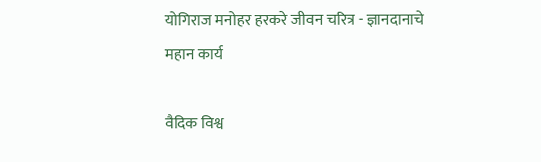योगिराज मनोहर हरकरे जीवन चरित्र - ज्ञानदानाचे महान कार्य

वैदिक विश्व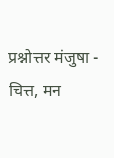प्रश्नोत्तर मंजुषा - चित्त, मन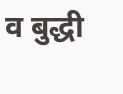व बुद्धी